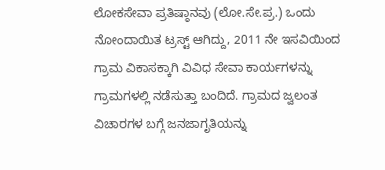ಲೋಕಸೇವಾ ಪ್ರತಿಷ್ಠಾನವು (ಲೋ.ಸೇ.ಪ್ರ.) ಒಂದು ನೋಂದಾಯಿತ ಟ್ರಸ್ಟ್ ಆಗಿದ್ದು, 2011 ನೇ ಇಸವಿಯಿಂದ ಗ್ರಾಮ ವಿಕಾಸಕ್ಕಾಗಿ ವಿವಿಧ ಸೇವಾ ಕಾರ್ಯಗಳನ್ನು ಗ್ರಾಮಗಳಲ್ಲಿ ನಡೆಸುತ್ತಾ ಬಂದಿದೆ. ಗ್ರಾಮದ ಜ್ವಲಂತ ವಿಚಾರಗಳ ಬಗ್ಗೆ ಜನಜಾಗೃತಿಯನ್ನು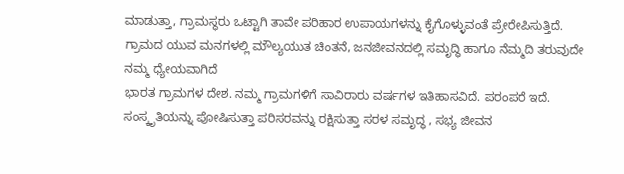ಮಾಡುತ್ತಾ, ಗ್ರಾಮಸ್ಥರು ಒಟ್ಟಾಗಿ ತಾವೇ ಪರಿಹಾರ ಉಪಾಯಗಳನ್ನು ಕೈಗೊಳ್ಳುವಂತೆ ಪ್ರೇರೇಪಿಸುತ್ತಿದೆ. ಗ್ರಾಮದ ಯುವ ಮನಗಳಲ್ಲಿ ಮೌಲ್ಯಯುತ ಚಿಂತನೆ, ಜನಜೀವನದಲ್ಲಿ ಸಮೃದ್ಧಿ ಹಾಗೂ ನೆಮ್ಮದಿ ತರುವುದೇ ನಮ್ಮ ಧ್ಯೇಯವಾಗಿದೆ
ಭಾರತ ಗ್ರಾಮಗಳ ದೇಶ. ನಮ್ಮ ಗ್ರಾಮಗಳಿಗೆ ಸಾವಿರಾರು ವರ್ಷಗಳ ಇತಿಹಾಸವಿದೆ. ಪರಂಪರೆ ಇದೆ. ಸಂಸ್ಕೃತಿಯನ್ನು ಪೋಷಿಸುತ್ತಾ ಪರಿಸರವನ್ನು ರಕ್ಷಿಸುತ್ತಾ ಸರಳ ಸಮೃದ್ಧ , ಸಭ್ಯ ಜೀವನ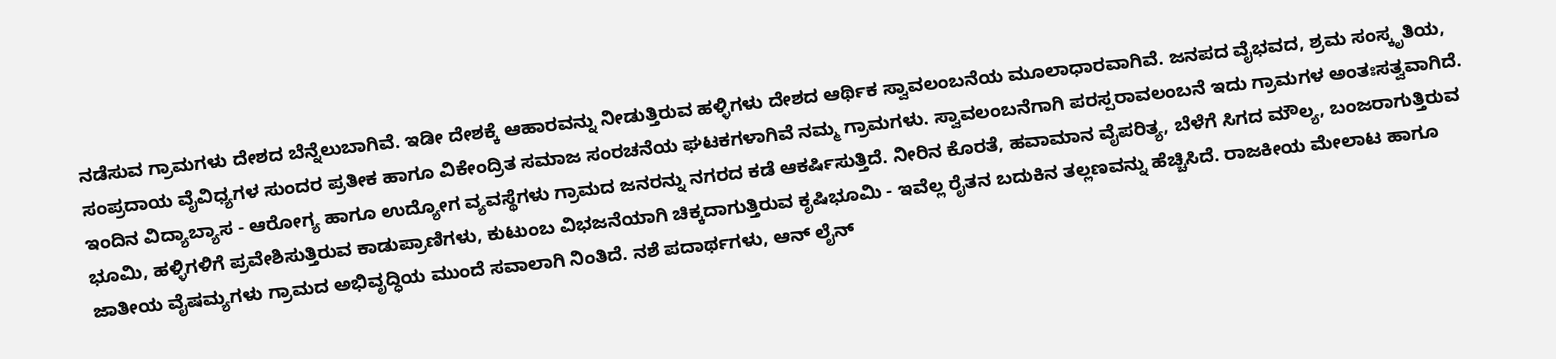ನಡೆಸುವ ಗ್ರಾಮಗಳು ದೇಶದ ಬೆನ್ನೆಲುಬಾಗಿವೆ. ಇಡೀ ದೇಶಕ್ಕೆ ಆಹಾರವನ್ನು ನೀಡುತ್ತಿರುವ ಹಳ್ಳಿಗಳು ದೇಶದ ಆರ್ಥಿಕ ಸ್ವಾವಲಂಬನೆಯ ಮೂಲಾಧಾರವಾಗಿವೆ. ಜನಪದ ವೈಭವದ, ಶ್ರಮ ಸಂಸ್ಕೃತಿಯ, ಸಂಪ್ರದಾಯ ವೈವಿಧ್ಯಗಳ ಸುಂದರ ಪ್ರತೀಕ ಹಾಗೂ ವಿಕೇಂದ್ರಿತ ಸಮಾಜ ಸಂರಚನೆಯ ಘಟಕಗಳಾಗಿವೆ ನಮ್ಮ ಗ್ರಾಮಗಳು. ಸ್ವಾವಲಂಬನೆಗಾಗಿ ಪರಸ್ಪರಾವಲಂಬನೆ ಇದು ಗ್ರಾಮಗಳ ಅಂತಃಸತ್ವವಾಗಿದೆ.
ಇಂದಿನ ವಿದ್ಯಾಬ್ಯಾಸ - ಆರೋಗ್ಯ ಹಾಗೂ ಉದ್ಯೋಗ ವ್ಯವಸ್ಥೆಗಳು ಗ್ರಾಮದ ಜನರನ್ನು ನಗರದ ಕಡೆ ಆಕರ್ಷಿಸುತ್ತಿದೆ. ನೀರಿನ ಕೊರತೆ, ಹವಾಮಾನ ವೈಪರಿತ್ಯ, ಬೆಳೆಗೆ ಸಿಗದ ಮೌಲ್ಯ, ಬಂಜರಾಗುತ್ತಿರುವ ಭೂಮಿ, ಹಳ್ಳಿಗಳಿಗೆ ಪ್ರವೇಶಿಸುತ್ತಿರುವ ಕಾಡುಪ್ರಾಣಿಗಳು, ಕುಟುಂಬ ವಿಭಜನೆಯಾಗಿ ಚಿಕ್ಕದಾಗುತ್ತಿರುವ ಕೃಷಿಭೂಮಿ - ಇವೆಲ್ಲ ರೈತನ ಬದುಕಿನ ತಲ್ಲಣವನ್ನು ಹೆಚ್ಚಿಸಿದೆ. ರಾಜಕೀಯ ಮೇಲಾಟ ಹಾಗೂ ಜಾತೀಯ ವೈಷಮ್ಯಗಳು ಗ್ರಾಮದ ಅಭಿವೃದ್ಧಿಯ ಮುಂದೆ ಸವಾಲಾಗಿ ನಿಂತಿದೆ. ನಶೆ ಪದಾರ್ಥಗಳು, ಆನ್ ಲೈನ್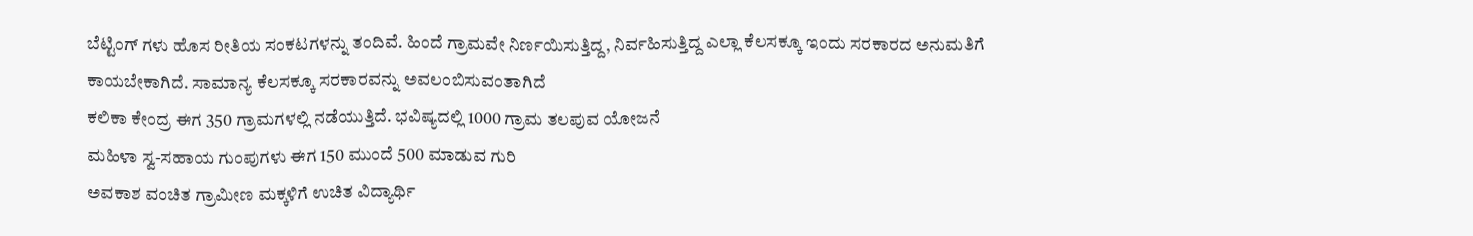ಬೆಟ್ಟಿಂಗ್ ಗಳು ಹೊಸ ರೀತಿಯ ಸಂಕಟಗಳನ್ನು ತಂದಿವೆ. ಹಿಂದೆ ಗ್ರಾಮವೇ ನಿರ್ಣಯಿಸುತ್ತಿದ್ದ, ನಿರ್ವಹಿಸುತ್ತಿದ್ದ ಎಲ್ಲಾ ಕೆಲಸಕ್ಕೂ ಇಂದು ಸರಕಾರದ ಅನುಮತಿಗೆ ಕಾಯಬೇಕಾಗಿದೆ. ಸಾಮಾನ್ಯ ಕೆಲಸಕ್ಕೂ ಸರಕಾರವನ್ನು ಅವಲಂಬಿಸುವಂತಾಗಿದೆ
ಕಲಿಕಾ ಕೇಂದ್ರ ಈಗ 350 ಗ್ರಾಮಗಳಲ್ಲಿ ನಡೆಯುತ್ತಿದೆ. ಭವಿಷ್ಯದಲ್ಲಿ 1000 ಗ್ರಾಮ ತಲಪುವ ಯೋಜನೆ
ಮಹಿಳಾ ಸ್ವ-ಸಹಾಯ ಗುಂಪುಗಳು ಈಗ 150 ಮುಂದೆ 500 ಮಾಡುವ ಗುರಿ
ಅವಕಾಶ ವಂಚಿತ ಗ್ರಾಮೀಣ ಮಕ್ಕಳಿಗೆ ಉಚಿತ ವಿದ್ಯಾರ್ಥಿ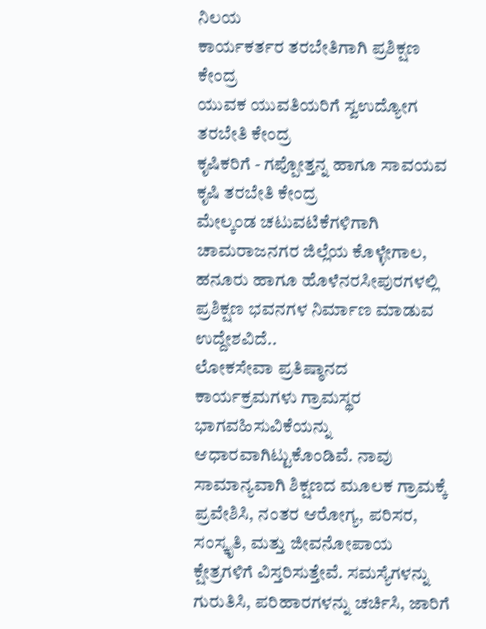ನಿಲಯ
ಕಾರ್ಯಕರ್ತರ ತರಬೇತಿಗಾಗಿ ಪ್ರಶಿಕ್ಷಣ ಕೇಂದ್ರ
ಯುವಕ ಯುವತಿಯರಿಗೆ ಸ್ವಉದ್ಯೋಗ ತರಬೇತಿ ಕೇಂದ್ರ
ಕೃಷಿಕರಿಗೆ - ಗಪ್ಪೋತ್ತನ್ನ ಹಾಗೂ ಸಾವಯವ ಕೃಷಿ ತರಬೇತಿ ಕೇಂದ್ರ
ಮೇಲ್ಕಂಡ ಚಟುವಟಿಕೆಗಳಿಗಾಗಿ ಚಾಮರಾಜನಗರ ಜಿಲ್ಲೆಯ ಕೊಳ್ಳೇಗಾಲ, ಹನೂರು ಹಾಗೂ ಹೊಳೆನರಸೀಪುರಗಳಲ್ಲಿ ಪ್ರಶಿಕ್ಷಣ ಭವನಗಳ ನಿರ್ಮಾಣ ಮಾಡುವ ಉದ್ದೇಶವಿದೆ..
ಲೋಕಸೇವಾ ಪ್ರತಿಷ್ಠಾನದ ಕಾರ್ಯಕ್ರಮಗಳು ಗ್ರಾಮಸ್ಥರ ಭಾಗವಹಿಸುವಿಕೆಯನ್ನು ಆಧಾರವಾಗಿಟ್ಟುಕೊಂಡಿವೆ. ನಾವು ಸಾಮಾನ್ಯವಾಗಿ ಶಿಕ್ಷಣದ ಮೂಲಕ ಗ್ರಾಮಕ್ಕೆ ಪ್ರವೇಶಿಸಿ, ನಂತರ ಆರೋಗ್ಯ, ಪರಿಸರ, ಸಂಸ್ಕೃತಿ, ಮತ್ತು ಜೀವನೋಪಾಯ ಕ್ಷೇತ್ರಗಳಿಗೆ ವಿಸ್ತರಿಸುತ್ತೇವೆ. ಸಮಸ್ಯೆಗಳನ್ನು ಗುರುತಿಸಿ, ಪರಿಹಾರಗಳನ್ನು ಚರ್ಚಿಸಿ, ಜಾರಿಗೆ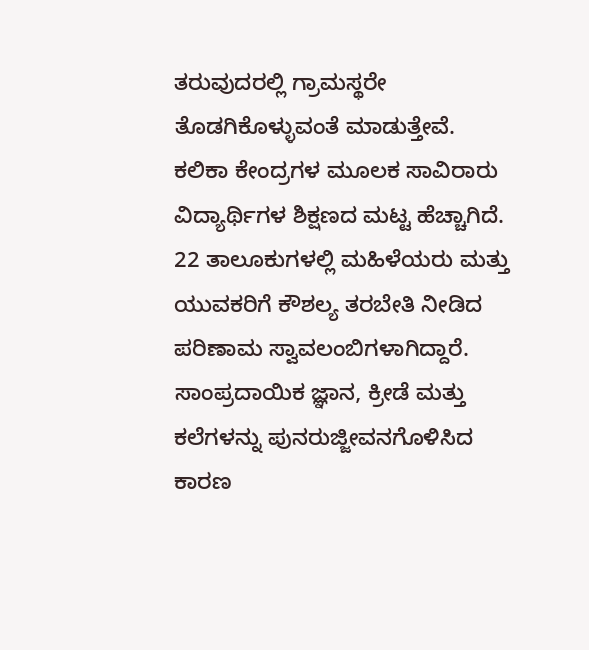ತರುವುದರಲ್ಲಿ ಗ್ರಾಮಸ್ಥರೇ ತೊಡಗಿಕೊಳ್ಳುವಂತೆ ಮಾಡುತ್ತೇವೆ.
ಕಲಿಕಾ ಕೇಂದ್ರಗಳ ಮೂಲಕ ಸಾವಿರಾರು ವಿದ್ಯಾರ್ಥಿಗಳ ಶಿಕ್ಷಣದ ಮಟ್ಟ ಹೆಚ್ಚಾಗಿದೆ.
22 ತಾಲೂಕುಗಳಲ್ಲಿ ಮಹಿಳೆಯರು ಮತ್ತು ಯುವಕರಿಗೆ ಕೌಶಲ್ಯ ತರಬೇತಿ ನೀಡಿದ ಪರಿಣಾಮ ಸ್ವಾವಲಂಬಿಗಳಾಗಿದ್ದಾರೆ.
ಸಾಂಪ್ರದಾಯಿಕ ಜ್ಞಾನ, ಕ್ರೀಡೆ ಮತ್ತು ಕಲೆಗಳನ್ನು ಪುನರುಜ್ಜೀವನಗೊಳಿಸಿದ ಕಾರಣ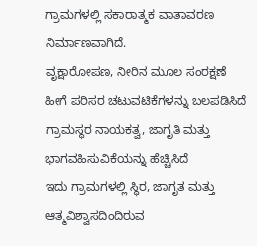ಗ್ರಾಮಗಳಲ್ಲಿ ಸಕಾರಾತ್ಮಕ ವಾತಾವರಣ ನಿರ್ಮಾಣವಾಗಿದೆ.
ವೃಕ್ಷಾರೋಪಣ, ನೀರಿನ ಮೂಲ ಸಂರಕ್ಷಣೆ ಹೀಗೆ ಪರಿಸರ ಚಟುವಟಿಕೆಗಳನ್ನು ಬಲಪಡಿಸಿದೆ
ಗ್ರಾಮಸ್ಥರ ನಾಯಕತ್ವ, ಜಾಗೃತಿ ಮತ್ತು ಭಾಗವಹಿಸುವಿಕೆಯನ್ನು ಹೆಚ್ಚಿಸಿದೆ
ಇದು ಗ್ರಾಮಗಳಲ್ಲಿ ಸ್ಥಿರ, ಜಾಗೃತ ಮತ್ತು ಆತ್ಮವಿಶ್ವಾಸದಿಂದಿರುವ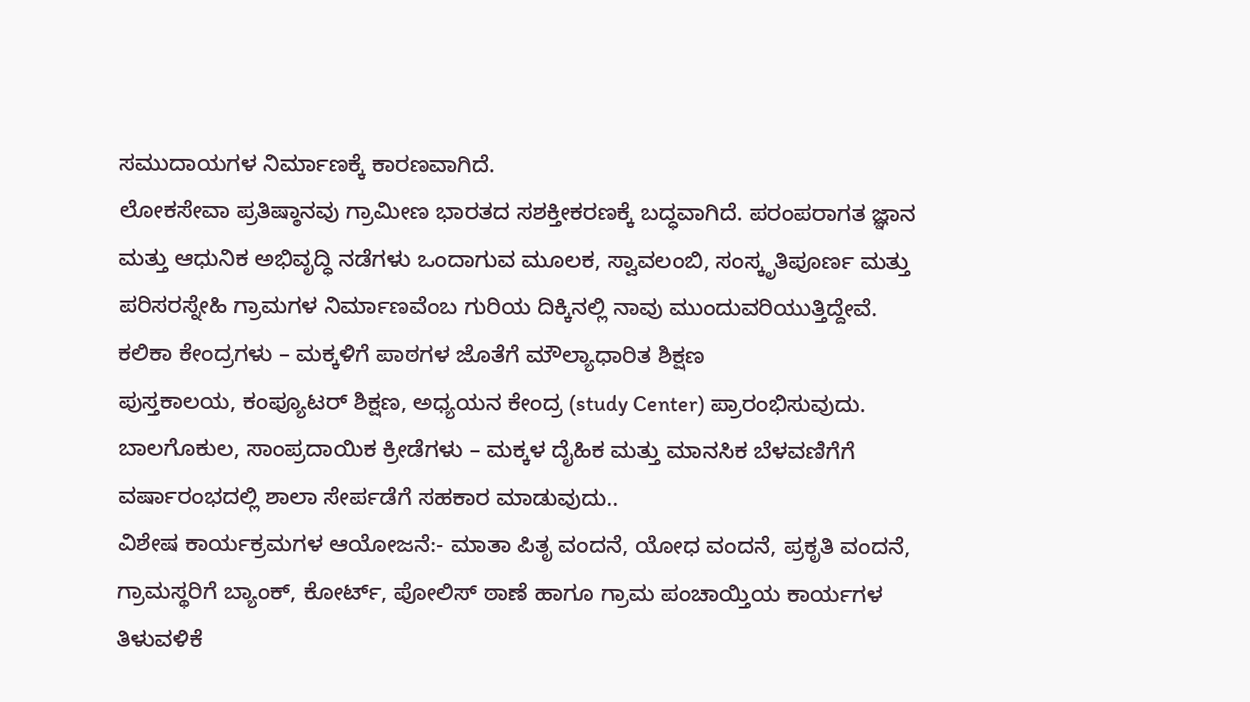ಸಮುದಾಯಗಳ ನಿರ್ಮಾಣಕ್ಕೆ ಕಾರಣವಾಗಿದೆ.
ಲೋಕಸೇವಾ ಪ್ರತಿಷ್ಠಾನವು ಗ್ರಾಮೀಣ ಭಾರತದ ಸಶಕ್ತೀಕರಣಕ್ಕೆ ಬದ್ಧವಾಗಿದೆ. ಪರಂಪರಾಗತ ಜ್ಞಾನ ಮತ್ತು ಆಧುನಿಕ ಅಭಿವೃದ್ಧಿ ನಡೆಗಳು ಒಂದಾಗುವ ಮೂಲಕ, ಸ್ವಾವಲಂಬಿ, ಸಂಸ್ಕೃತಿಪೂರ್ಣ ಮತ್ತು ಪರಿಸರಸ್ನೇಹಿ ಗ್ರಾಮಗಳ ನಿರ್ಮಾಣವೆಂಬ ಗುರಿಯ ದಿಕ್ಕಿನಲ್ಲಿ ನಾವು ಮುಂದುವರಿಯುತ್ತಿದ್ದೇವೆ.
ಕಲಿಕಾ ಕೇಂದ್ರಗಳು – ಮಕ್ಕಳಿಗೆ ಪಾಠಗಳ ಜೊತೆಗೆ ಮೌಲ್ಯಾಧಾರಿತ ಶಿಕ್ಷಣ
ಪುಸ್ತಕಾಲಯ, ಕಂಪ್ಯೂಟರ್ ಶಿಕ್ಷಣ, ಅಧ್ಯಯನ ಕೇಂದ್ರ (study Center) ಪ್ರಾರಂಭಿಸುವುದು.
ಬಾಲಗೊಕುಲ, ಸಾಂಪ್ರದಾಯಿಕ ಕ್ರೀಡೆಗಳು – ಮಕ್ಕಳ ದೈಹಿಕ ಮತ್ತು ಮಾನಸಿಕ ಬೆಳವಣಿಗೆಗೆ
ವರ್ಷಾರಂಭದಲ್ಲಿ ಶಾಲಾ ಸೇರ್ಪಡೆಗೆ ಸಹಕಾರ ಮಾಡುವುದು..
ವಿಶೇಷ ಕಾರ್ಯಕ್ರಮಗಳ ಆಯೋಜನೆ:- ಮಾತಾ ಪಿತೃ ವಂದನೆ, ಯೋಧ ವಂದನೆ, ಪ್ರಕೃತಿ ವಂದನೆ,
ಗ್ರಾಮಸ್ಥರಿಗೆ ಬ್ಯಾಂಕ್, ಕೋರ್ಟ್, ಪೋಲಿಸ್ ಠಾಣೆ ಹಾಗೂ ಗ್ರಾಮ ಪಂಚಾಯ್ತಿಯ ಕಾರ್ಯಗಳ ತಿಳುವಳಿಕೆ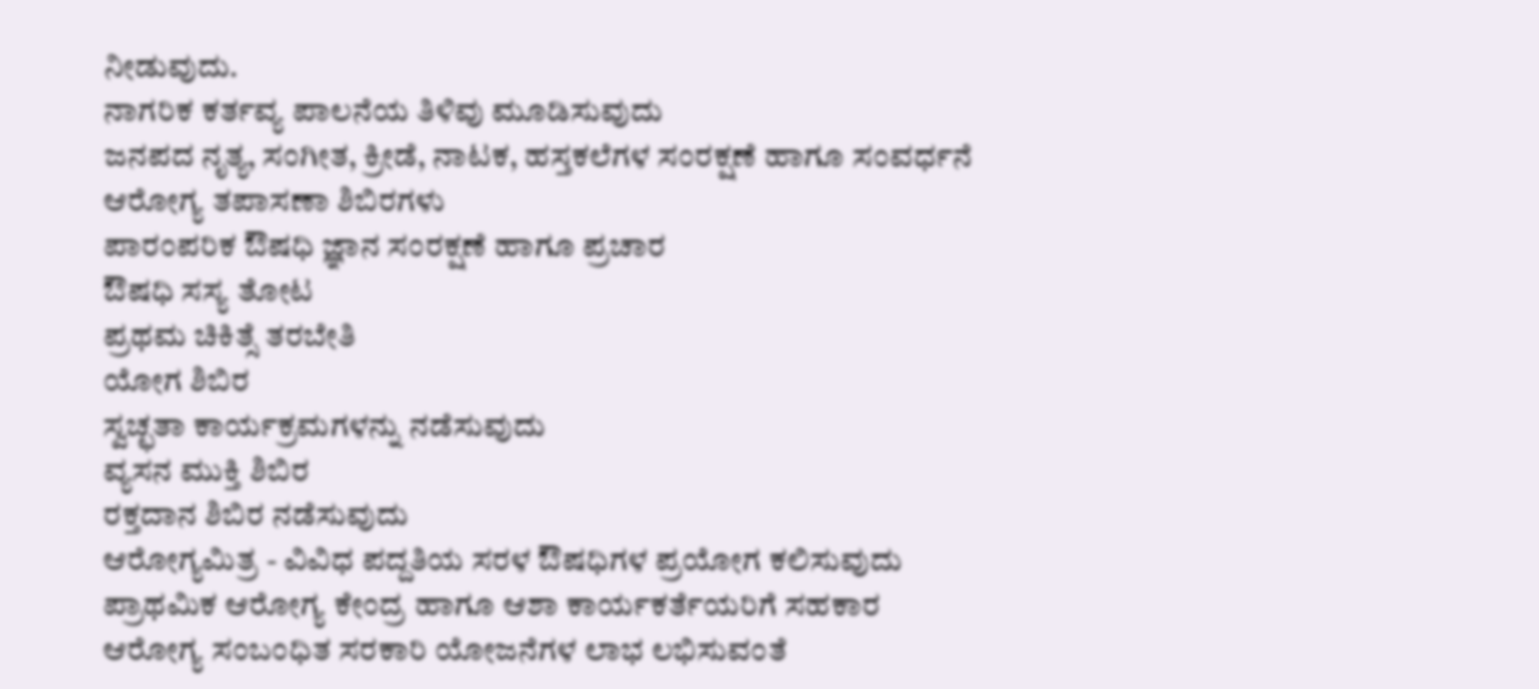ನೀಡುವುದು.
ನಾಗರಿಕ ಕರ್ತವ್ಯ ಪಾಲನೆಯ ತಿಳಿವು ಮೂಡಿಸುವುದು
ಜನಪದ ನೃತ್ಯ, ಸಂಗೀತ, ಕ್ರೀಡೆ, ನಾಟಕ, ಹಸ್ತಕಲೆಗಳ ಸಂರಕ್ಷಣೆ ಹಾಗೂ ಸಂವರ್ಧನೆ
ಆರೋಗ್ಯ ತಪಾಸಣಾ ಶಿಬಿರಗಳು
ಪಾರಂಪರಿಕ ಔಷಧಿ ಜ್ಞಾನ ಸಂರಕ್ಷಣೆ ಹಾಗೂ ಪ್ರಚಾರ
ಔಷಧಿ ಸಸ್ಯ ತೋಟ
ಪ್ರಥಮ ಚಿಕಿತ್ಸೆ ತರಬೇತಿ
ಯೋಗ ಶಿಬಿರ
ಸ್ವಚ್ಛತಾ ಕಾರ್ಯಕ್ರಮಗಳನ್ನು ನಡೆಸುವುದು
ವ್ಯಸನ ಮುಕ್ತಿ ಶಿಬಿರ
ರಕ್ತದಾನ ಶಿಬಿರ ನಡೆಸುವುದು
ಆರೋಗ್ಯಮಿತ್ರ - ವಿವಿಧ ಪದ್ದತಿಯ ಸರಳ ಔಷಧಿಗಳ ಪ್ರಯೋಗ ಕಲಿಸುವುದು
ಪ್ರಾಥಮಿಕ ಆರೋಗ್ಯ ಕೇಂದ್ರ ಹಾಗೂ ಆಶಾ ಕಾರ್ಯಕರ್ತೆಯರಿಗೆ ಸಹಕಾರ
ಆರೋಗ್ಯ ಸಂಬಂಧಿತ ಸರಕಾರಿ ಯೋಜನೆಗಳ ಲಾಭ ಲಭಿಸುವಂತೆ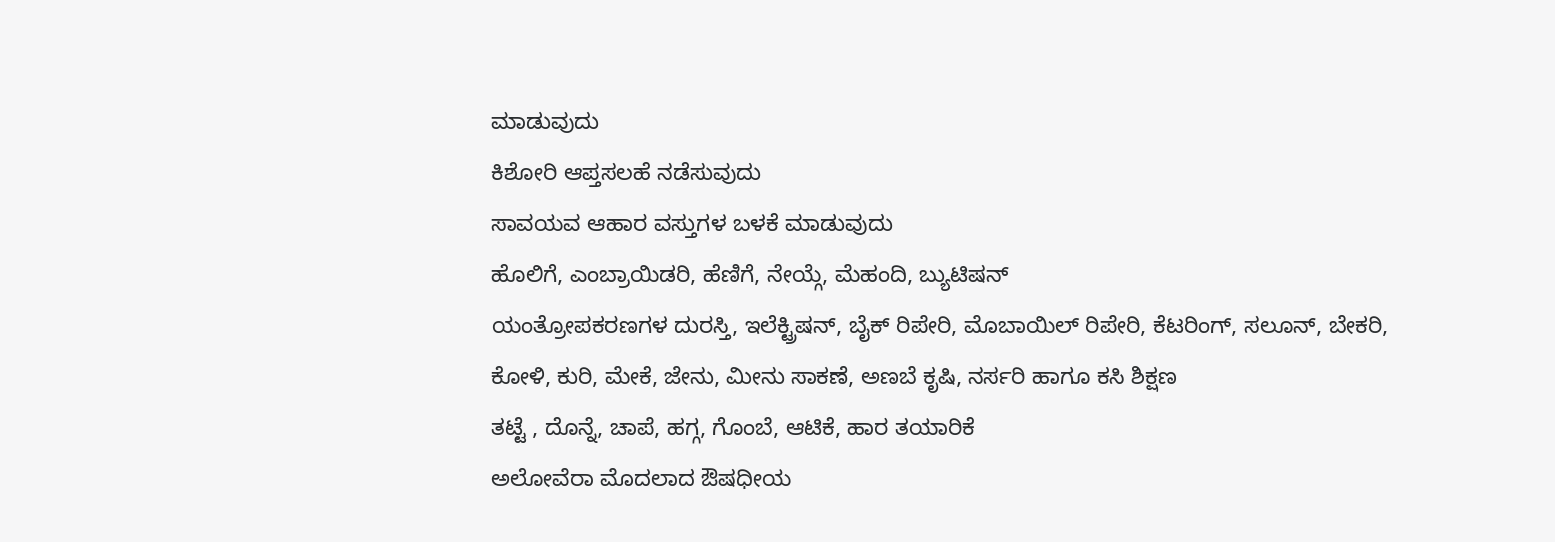ಮಾಡುವುದು
ಕಿಶೋರಿ ಆಪ್ತಸಲಹೆ ನಡೆಸುವುದು
ಸಾವಯವ ಆಹಾರ ವಸ್ತುಗಳ ಬಳಕೆ ಮಾಡುವುದು
ಹೊಲಿಗೆ, ಎಂಬ್ರಾಯಿಡರಿ, ಹೆಣಿಗೆ, ನೇಯ್ಗೆ, ಮೆಹಂದಿ, ಬ್ಯುಟಿಷನ್
ಯಂತ್ರೋಪಕರಣಗಳ ದುರಸ್ತಿ, ಇಲೆಕ್ಟ್ರಿಷನ್, ಬೈಕ್ ರಿಪೇರಿ, ಮೊಬಾಯಿಲ್ ರಿಪೇರಿ, ಕೆಟರಿಂಗ್, ಸಲೂನ್, ಬೇಕರಿ,
ಕೋಳಿ, ಕುರಿ, ಮೇಕೆ, ಜೇನು, ಮೀನು ಸಾಕಣೆ, ಅಣಬೆ ಕೃಷಿ, ನರ್ಸರಿ ಹಾಗೂ ಕಸಿ ಶಿಕ್ಷಣ
ತಟ್ಟೆ , ದೊನ್ನೆ, ಚಾಪೆ, ಹಗ್ಗ, ಗೊಂಬೆ, ಆಟಿಕೆ, ಹಾರ ತಯಾರಿಕೆ
ಅಲೋವೆರಾ ಮೊದಲಾದ ಔಷಧೀಯ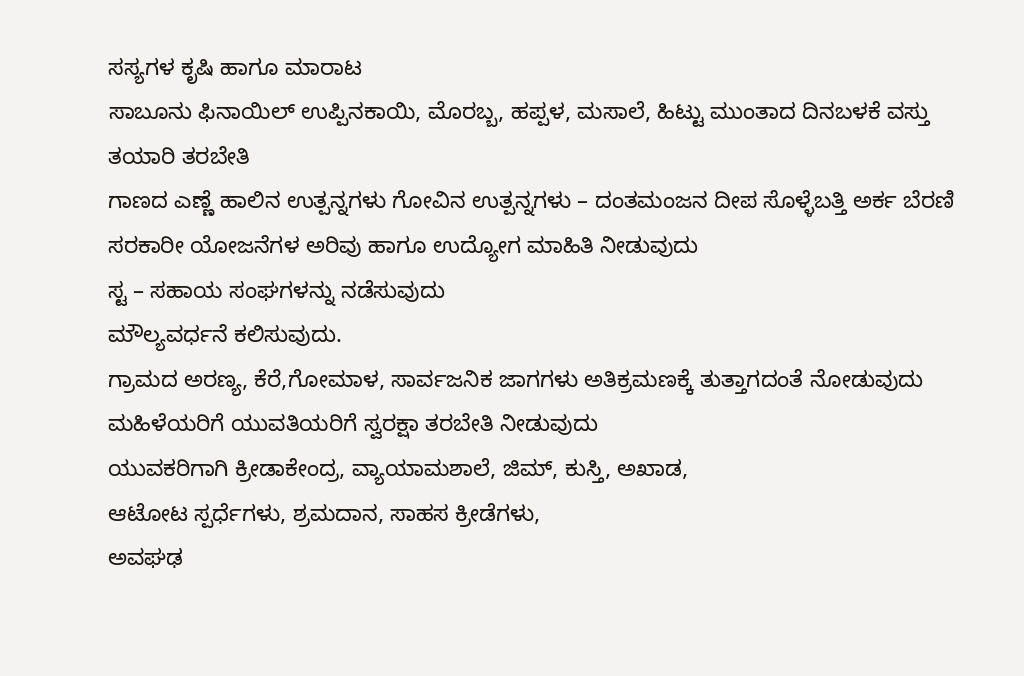ಸಸ್ಯಗಳ ಕೃಷಿ ಹಾಗೂ ಮಾರಾಟ
ಸಾಬೂನು ಫಿನಾಯಿಲ್ ಉಪ್ಪಿನಕಾಯಿ, ಮೊರಬ್ಬ, ಹಪ್ಪಳ, ಮಸಾಲೆ, ಹಿಟ್ಟು ಮುಂತಾದ ದಿನಬಳಕೆ ವಸ್ತು ತಯಾರಿ ತರಬೇತಿ
ಗಾಣದ ಎಣ್ಣೆ ಹಾಲಿನ ಉತ್ಪನ್ನಗಳು ಗೋವಿನ ಉತ್ಪನ್ನಗಳು – ದಂತಮಂಜನ ದೀಪ ಸೊಳ್ಳೆಬತ್ತಿ ಅರ್ಕ ಬೆರಣಿ
ಸರಕಾರೀ ಯೋಜನೆಗಳ ಅರಿವು ಹಾಗೂ ಉದ್ಯೋಗ ಮಾಹಿತಿ ನೀಡುವುದು
ಸ್ಟ – ಸಹಾಯ ಸಂಘಗಳನ್ನು ನಡೆಸುವುದು
ಮೌಲ್ಯವರ್ಧನೆ ಕಲಿಸುವುದು.
ಗ್ರಾಮದ ಅರಣ್ಯ, ಕೆರೆ,ಗೋಮಾಳ, ಸಾರ್ವಜನಿಕ ಜಾಗಗಳು ಅತಿಕ್ರಮಣಕ್ಕೆ ತುತ್ತಾಗದಂತೆ ನೋಡುವುದು
ಮಹಿಳೆಯರಿಗೆ ಯುವತಿಯರಿಗೆ ಸ್ವರಕ್ಷಾ ತರಬೇತಿ ನೀಡುವುದು
ಯುವಕರಿಗಾಗಿ ಕ್ರೀಡಾಕೇಂದ್ರ, ವ್ಯಾಯಾಮಶಾಲೆ, ಜಿಮ್, ಕುಸ್ತಿ, ಅಖಾಡ,
ಆಟೋಟ ಸ್ಪರ್ಧೆಗಳು, ಶ್ರಮದಾನ, ಸಾಹಸ ಕ್ರೀಡೆಗಳು,
ಅವಘಢ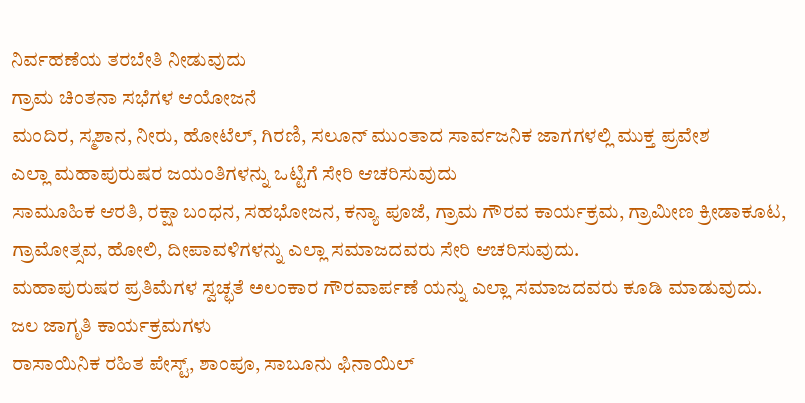ನಿರ್ವಹಣೆಯ ತರಬೇತಿ ನೀಡುವುದು
ಗ್ರಾಮ ಚಿಂತನಾ ಸಭೆಗಳ ಆಯೋಜನೆ
ಮಂದಿರ, ಸ್ಮಶಾನ, ನೀರು, ಹೋಟೆಲ್, ಗಿರಣಿ, ಸಲೂನ್ ಮುಂತಾದ ಸಾರ್ವಜನಿಕ ಜಾಗಗಳಲ್ಲಿ ಮುಕ್ತ ಪ್ರವೇಶ
ಎಲ್ಲಾ ಮಹಾಪುರುಷರ ಜಯಂತಿಗಳನ್ನು ಒಟ್ಟಿಗೆ ಸೇರಿ ಆಚರಿಸುವುದು
ಸಾಮೂಹಿಕ ಆರತಿ, ರಕ್ಷಾ ಬಂಧನ, ಸಹಭೋಜನ, ಕನ್ಯಾ ಪೂಜೆ, ಗ್ರಾಮ ಗೌರವ ಕಾರ್ಯಕ್ರಮ, ಗ್ರಾಮೀಣ ಕ್ರೀಡಾಕೂಟ, ಗ್ರಾಮೋತ್ಸವ, ಹೋಲಿ, ದೀಪಾವಳಿಗಳನ್ನು ಎಲ್ಲಾ ಸಮಾಜದವರು ಸೇರಿ ಆಚರಿಸುವುದು.
ಮಹಾಪುರುಷರ ಪ್ರತಿಮೆಗಳ ಸ್ವಚ್ಛತೆ ಅಲಂಕಾರ ಗೌರವಾರ್ಪಣೆ ಯನ್ನು ಎಲ್ಲಾ ಸಮಾಜದವರು ಕೂಡಿ ಮಾಡುವುದು.
ಜಲ ಜಾಗೃತಿ ಕಾರ್ಯಕ್ರಮಗಳು
ರಾಸಾಯಿನಿಕ ರಹಿತ ಪೇಸ್ಟ್, ಶಾಂಪೂ, ಸಾಬೂನು ಫಿನಾಯಿಲ್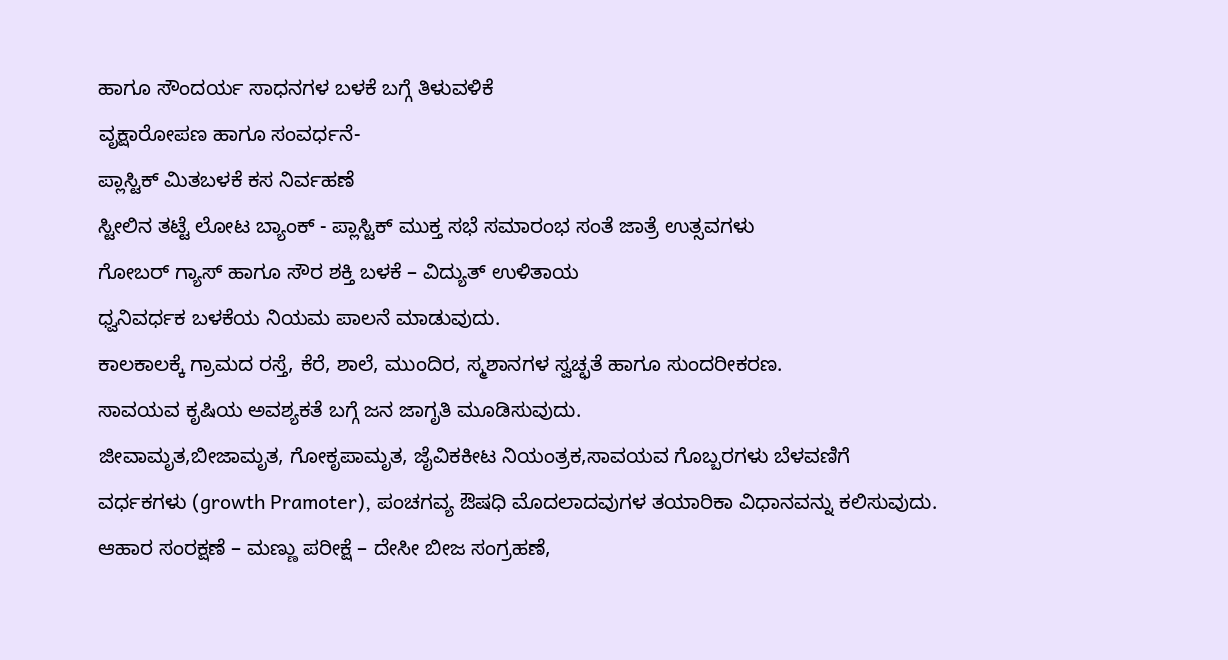ಹಾಗೂ ಸೌಂದರ್ಯ ಸಾಧನಗಳ ಬಳಕೆ ಬಗ್ಗೆ ತಿಳುವಳಿಕೆ
ವೃಕ್ಷಾರೋಪಣ ಹಾಗೂ ಸಂವರ್ಧನೆ-
ಪ್ಲಾಸ್ಟಿಕ್ ಮಿತಬಳಕೆ ಕಸ ನಿರ್ವಹಣೆ
ಸ್ಟೀಲಿನ ತಟ್ಟೆ ಲೋಟ ಬ್ಯಾಂಕ್ - ಪ್ಲಾಸ್ಟಿಕ್ ಮುಕ್ತ ಸಭೆ ಸಮಾರಂಭ ಸಂತೆ ಜಾತ್ರೆ ಉತ್ಸವಗಳು
ಗೋಬರ್ ಗ್ಯಾಸ್ ಹಾಗೂ ಸೌರ ಶಕ್ತಿ ಬಳಕೆ – ವಿದ್ಯುತ್ ಉಳಿತಾಯ
ಧ್ವನಿವರ್ಧಕ ಬಳಕೆಯ ನಿಯಮ ಪಾಲನೆ ಮಾಡುವುದು.
ಕಾಲಕಾಲಕ್ಕೆ ಗ್ರಾಮದ ರಸ್ತೆ, ಕೆರೆ, ಶಾಲೆ, ಮುಂದಿರ, ಸ್ಮಶಾನಗಳ ಸ್ವಚ್ಛತೆ ಹಾಗೂ ಸುಂದರೀಕರಣ.
ಸಾವಯವ ಕೃಷಿಯ ಅವಶ್ಯಕತೆ ಬಗ್ಗೆ ಜನ ಜಾಗೃತಿ ಮೂಡಿಸುವುದು.
ಜೀವಾಮೃತ,ಬೀಜಾಮೃತ, ಗೋಕೃಪಾಮೃತ, ಜೈವಿಕಕೀಟ ನಿಯಂತ್ರಕ,ಸಾವಯವ ಗೊಬ್ಬರಗಳು ಬೆಳವಣಿಗೆ ವರ್ಧಕಗಳು (growth Pramoter), ಪಂಚಗವ್ಯ ಔಷಧಿ ಮೊದಲಾದವುಗಳ ತಯಾರಿಕಾ ವಿಧಾನವನ್ನು ಕಲಿಸುವುದು.
ಆಹಾರ ಸಂರಕ್ಷಣೆ – ಮಣ್ಣು ಪರೀಕ್ಷೆ – ದೇಸೀ ಬೀಜ ಸಂಗ್ರಹಣೆ,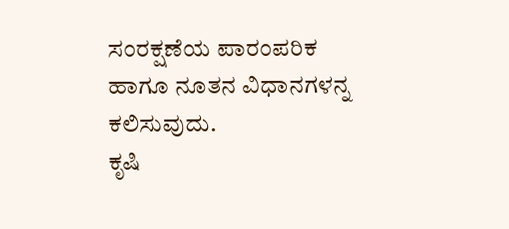ಸಂರಕ್ಷಣೆಯ ಪಾರಂಪರಿಕ ಹಾಗೂ ನೂತನ ವಿಧಾನಗಳನ್ನ ಕಲಿಸುವುದು.
ಕೃಷಿ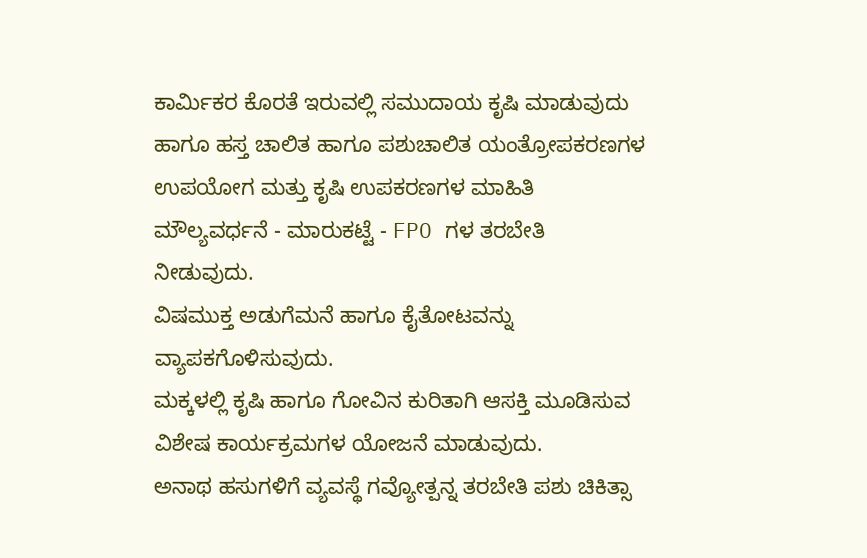ಕಾರ್ಮಿಕರ ಕೊರತೆ ಇರುವಲ್ಲಿ ಸಮುದಾಯ ಕೃಷಿ ಮಾಡುವುದು ಹಾಗೂ ಹಸ್ತ ಚಾಲಿತ ಹಾಗೂ ಪಶುಚಾಲಿತ ಯಂತ್ರೋಪಕರಣಗಳ ಉಪಯೋಗ ಮತ್ತು ಕೃಷಿ ಉಪಕರಣಗಳ ಮಾಹಿತಿ
ಮೌಲ್ಯವರ್ಧನೆ - ಮಾರುಕಟ್ಟೆ - FPO ಗಳ ತರಬೇತಿ ನೀಡುವುದು.
ವಿಷಮುಕ್ತ ಅಡುಗೆಮನೆ ಹಾಗೂ ಕೈತೋಟವನ್ನು ವ್ಯಾಪಕಗೊಳಿಸುವುದು.
ಮಕ್ಕಳಲ್ಲಿ ಕೃಷಿ ಹಾಗೂ ಗೋವಿನ ಕುರಿತಾಗಿ ಆಸಕ್ತಿ ಮೂಡಿಸುವ ವಿಶೇಷ ಕಾರ್ಯಕ್ರಮಗಳ ಯೋಜನೆ ಮಾಡುವುದು.
ಅನಾಥ ಹಸುಗಳಿಗೆ ವ್ಯವಸ್ಥೆ ಗವ್ಯೋತ್ಪನ್ನ ತರಬೇತಿ ಪಶು ಚಿಕಿತ್ಸಾ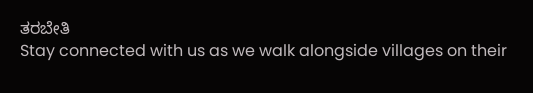ತರಬೇತಿ
Stay connected with us as we walk alongside villages on their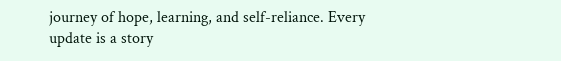journey of hope, learning, and self-reliance. Every update is a story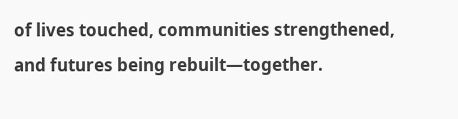of lives touched, communities strengthened, and futures being rebuilt—together.